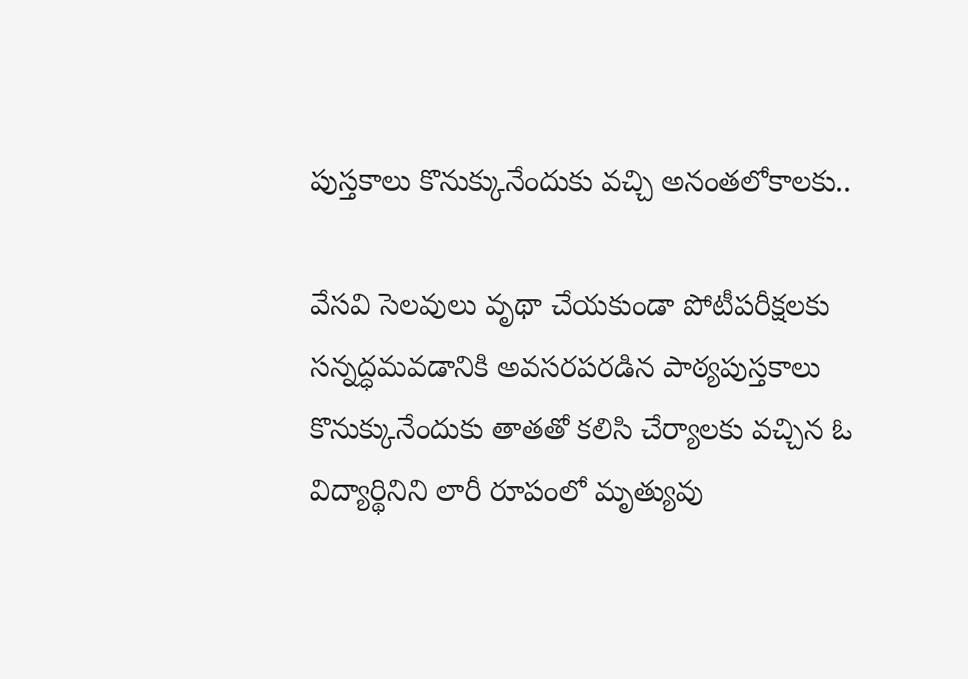పుస్తకాలు కొనుక్కునేందుకు వచ్చి అనంతలోకాలకు..

వేసవి సెలవులు వృథా చేయకుండా పోటీపరీక్షలకు సన్నద్ధమవడానికి అవసరపరడిన పాఠ్యపుస్తకాలు కొనుక్కునేందుకు తాతతో కలిసి చేర్యాలకు వచ్చిన ఓ విద్యార్థినిని లారీ రూపంలో మృత్యువు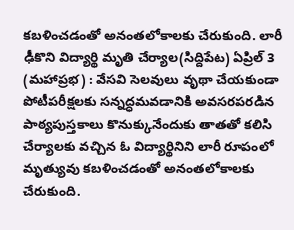కబళించడంతో అనంతలోకాలకు చేరుకుంది. లారీ ఢీకొని విద్యార్థి మృతి చేర్యాల(సిద్దిపేట) ఏప్రిల్ 3 (మహాప్రభ) : వేసవి సెలవులు వృథా చేయకుండా పోటీపరీక్షలకు సన్నద్ధమవడానికి అవసరపరడిన పాఠ్యపుస్తకాలు కొనుక్కునేందుకు తాతతో కలిసి చేర్యాలకు వచ్చిన ఓ విద్యార్థినిని లారీ రూపంలో మృత్యువు కబళించడంతో అనంతలోకాలకు చేరుకుంది.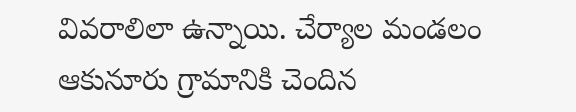వివరాలిలా ఉన్నాయి. చేర్యాల మండలం ఆకునూరు గ్రామానికి చెందిన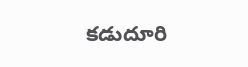కడుదూరి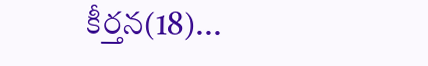కీర్తన(18)...